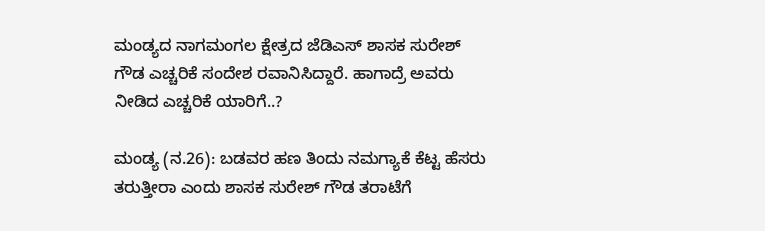ಮಂಡ್ಯದ ನಾಗಮಂಗಲ ಕ್ಷೇತ್ರದ ಜೆಡಿಎಸ್ ಶಾಸಕ ಸುರೇಶ್ ಗೌಡ ಎಚ್ಚರಿಕೆ ಸಂದೇಶ ರವಾನಿಸಿದ್ದಾರೆ. ಹಾಗಾದ್ರೆ ಅವರು ನೀಡಿದ ಎಚ್ಚರಿಕೆ ಯಾರಿಗೆ..?

ಮಂಡ್ಯ (ನ.26): ಬಡವರ ಹಣ ತಿಂದು ನಮಗ್ಯಾಕೆ ಕೆಟ್ಟ ಹೆಸರು ತರುತ್ತೀರಾ ಎಂದು ಶಾಸಕ ಸುರೇಶ್ ಗೌಡ ತರಾಟೆಗೆ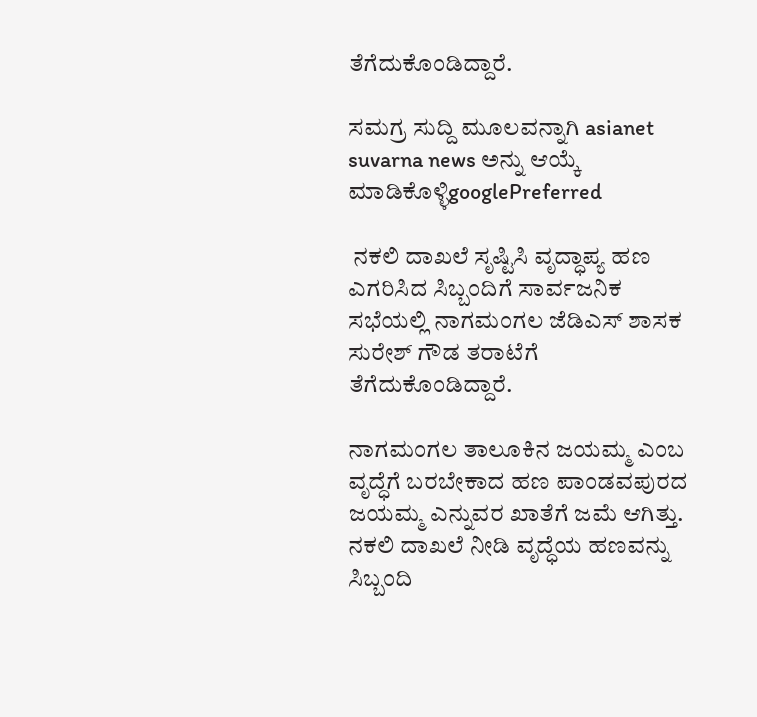ತೆಗೆದುಕೊಂಡಿದ್ದಾರೆ.

ಸಮಗ್ರ ಸುದ್ದಿ ಮೂಲವನ್ನಾಗಿ asianet suvarna news ಅನ್ನು ಆಯ್ಕೆ ಮಾಡಿಕೊಳ್ಳಿgooglePreferred

 ನಕಲಿ ದಾಖಲೆ ಸೃಷ್ಟಿಸಿ ವೃದ್ಧಾಪ್ಯ ಹಣ ಎಗರಿಸಿದ ಸಿಬ್ಬಂದಿಗೆ ಸಾರ್ವಜನಿಕ ಸಭೆಯಲ್ಲಿ ನಾಗಮಂಗಲ ಜೆಡಿಎಸ್ ಶಾಸಕ ಸುರೇಶ್ ಗೌಡ ತರಾಟೆಗೆ ತೆಗೆದುಕೊಂಡಿದ್ದಾರೆ.

ನಾಗಮಂಗಲ ತಾಲೂಕಿನ ಜಯಮ್ಮ ಎಂಬ ವೃದ್ಧೆಗೆ ಬರಬೇಕಾದ ಹಣ ಪಾಂಡವಪುರದ ಜಯಮ್ಮ ಎನ್ನುವರ ಖಾತೆಗೆ ಜಮೆ ಆಗಿತ್ತು. ನಕಲಿ ದಾಖಲೆ ನೀಡಿ ವೃದ್ಧೆಯ ಹಣವನ್ನು ಸಿಬ್ಬಂದಿ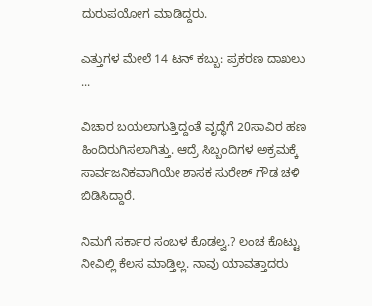ದುರುಪಯೋಗ ಮಾಡಿದ್ದರು.

ಎತ್ತುಗಳ ಮೇಲೆ 14 ಟನ್‌ ಕಬ್ಬು: ಪ್ರಕರಣ ದಾಖಲು ...

ವಿಚಾರ ಬಯಲಾಗುತ್ತಿದ್ದಂತೆ ವೃದ್ಧೆಗೆ 20ಸಾವಿರ ಹಣ ಹಿಂದಿರುಗಿಸಲಾಗಿತ್ತು. ಆದ್ರೆ ಸಿಬ್ಬಂದಿಗಳ ಅಕ್ರಮಕ್ಕೆ ಸಾರ್ವಜನಿಕವಾಗಿಯೇ ಶಾಸಕ ಸುರೇಶ್ ಗೌಡ ಚಳಿ ಬಿಡಿಸಿದ್ದಾರೆ.

ನಿಮಗೆ ಸರ್ಕಾರ ಸಂಬಳ ಕೊಡಲ್ವ.? ಲಂಚ ಕೊಟ್ಟು ನೀವಿಲ್ಲಿ ಕೆಲಸ ಮಾಡ್ತಿಲ್ಲ. ನಾವು ಯಾವತ್ತಾದರು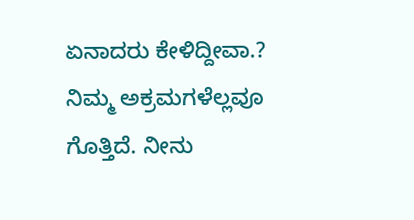ಏನಾದರು ಕೇಳಿದ್ದೀವಾ.?
ನಿಮ್ಮ ಅಕ್ರಮಗಳೆಲ್ಲವೂ ಗೊತ್ತಿದೆ. ನೀನು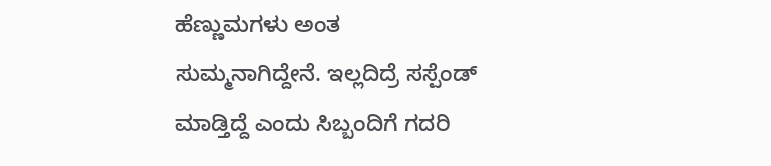ಹೆಣ್ಣುಮಗಳು ಅಂತ ಸುಮ್ಮನಾಗಿದ್ದೇನೆ. ಇಲ್ಲದಿದ್ರೆ ಸಸ್ಪೆಂಡ್ ಮಾಡ್ತಿದ್ದೆ ಎಂದು ಸಿಬ್ಬಂದಿಗೆ ಗದರಿ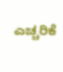ಎಚ್ಚರಿಕೆ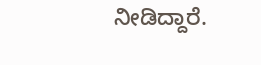ನೀಡಿದ್ದಾರೆ.